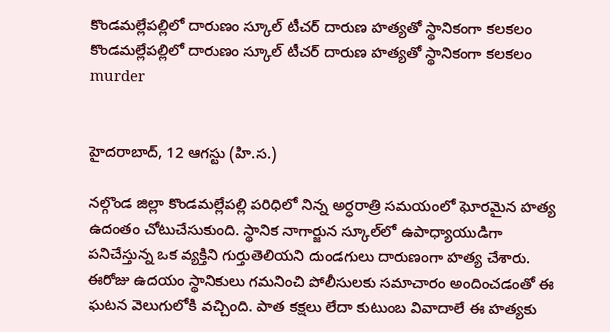కొండమల్లేపల్లిలో దారుణం స్కూల్ టీచర్ దారుణ హత్యతో స్థానికంగా కలకలం
కొండమల్లేపల్లిలో దారుణం స్కూల్ టీచర్ దారుణ హత్యతో స్థానికంగా కలకలం
murder


హైదరాబాద్, 12 ఆగస్టు (హి.స.)

నల్గొండ జిల్లా కొండమల్లేపల్లి పరిధిలో నిన్న అర్ధరాత్రి సమయంలో ఘోరమైన హత్య ఉదంతం చోటుచేసుకుంది. స్థానిక నాగార్జున స్కూల్‌లో ఉపాధ్యాయుడిగా పనిచేస్తున్న ఒక వ్యక్తిని గుర్తుతెలియని దుండగులు దారుణంగా హత్య చేశారు. ఈరోజు ఉదయం స్థానికులు గమనించి పోలీసులకు సమాచారం అందించడంతో ఈ ఘటన వెలుగులోకి వచ్చింది. పాత కక్షలు లేదా కుటుంబ వివాదాలే ఈ హత్యకు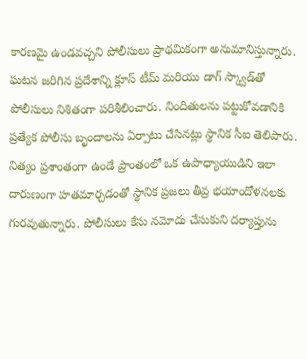కారణమై ఉండవచ్చని పోలీసులు ప్రాథమికంగా అనుమానిస్తున్నారు. ఘటన జరిగిన ప్రదేశాన్ని క్లూస్ టీమ్ మరియు డాగ్ స్క్వాడ్‌తో పోలీసులు నిశితంగా పరిశీలించారు. నిందితులను పట్టుకోవడానికి ప్రత్యేక పోలీసు బృందాలను ఏర్పాటు చేసినట్లు స్థానిక సీఐ తెలిపారు. నిత్యం ప్రశాంతంగా ఉండే ప్రాంతంలో ఒక ఉపాధ్యాయుడిని ఇలా దారుణంగా హతమార్చడంతో స్థానిక ప్రజలు తీవ్ర భయాందోళనలకు గురవుతున్నారు. పోలీసులు కేసు నమోదు చేసుకుని దర్యాప్తును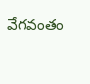వేగవంతం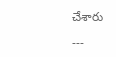చేశారు

---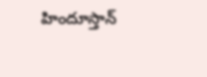హిందూస్తాన్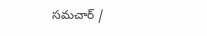సమచార్ /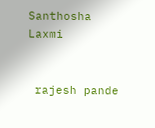Santhosha Laxmi


 rajesh pande